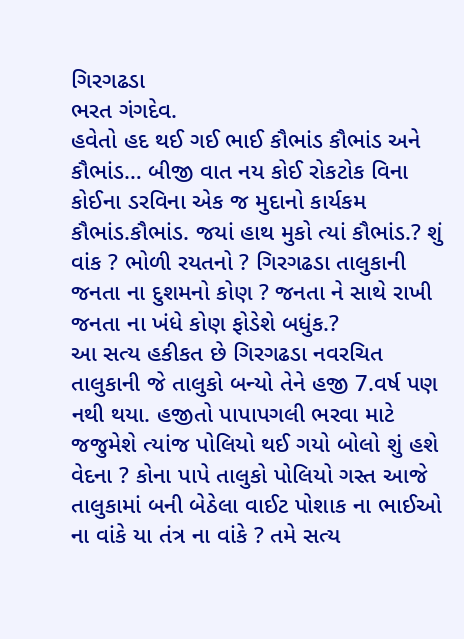ગિરગઢડા
ભરત ગંગદેવ.
હવેતો હદ થઈ ગઈ ભાઈ કૌભાંડ કૌભાંડ અને કૌભાંડ… બીજી વાત નય કોઈ રોકટોક વિના કોઈના ડરવિના એક જ મુદાનો કાર્યકમ કૌભાંડ.કૌભાંડ. જયાં હાથ મુકો ત્યાં કૌભાંડ.? શું વાંક ? ભોળી રયતનો ? ગિરગઢડા તાલુકાની જનતા ના દુશમનો કોણ ? જનતા ને સાથે રાખી જનતા ના ખંધે કોણ ફોડેશે બધુંક.?
આ સત્ય હકીકત છે ગિરગઢડા નવરચિત તાલુકાની જે તાલુકો બન્યો તેને હજી 7.વર્ષ પણ નથી થયા. હજીતો પાપાપગલી ભરવા માટે જજુમેશે ત્યાંજ પોલિયો થઈ ગયો બોલો શું હશે વેદના ? કોના પાપે તાલુકો પોલિયો ગસ્ત આજે તાલુકામાં બની બેઠેલા વાઈટ પોશાક ના ભાઈઓ ના વાંકે યા તંત્ર ના વાંકે ? તમે સત્ય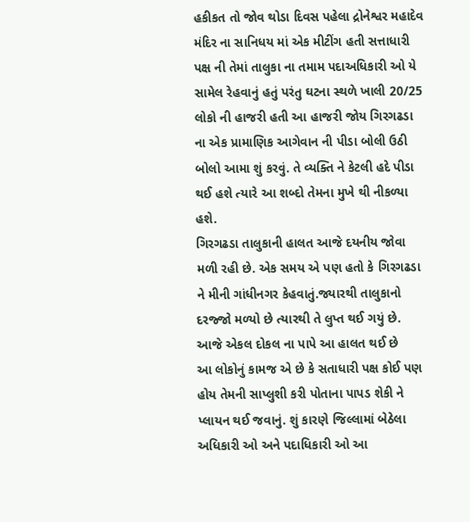હકીકત તો જોવ થોડા દિવસ પહેલા દ્રોનેશ્વર મહાદેવ મંદિર ના સાનિધય માં એક મીટીંગ હતી સત્તાધારી પક્ષ ની તેમાં તાલુકા ના તમામ પદાઅધિકારી ઓ યે સામેલ રેહવાનું હતું પરંતુ ઘટના સ્થળે ખાલી 20/25 લોકો ની હાજરી હતી આ હાજરી જોય ગિરગઢડા ના એક પ્રામાણિક આગેવાન ની પીડા બોલી ઉઠી બોલો આમા શું કરવું. તે વ્યક્તિ ને કેટલી હદે પીડા થઈ હશે ત્યારે આ શબ્દો તેમના મુખે થી નીકળ્યા હશે.
ગિરગઢડા તાલુકાની હાલત આજે દયનીય જોવા મળી રહી છે. એક સમય એ પણ હતો કે ગિરગઢડા ને મીની ગાંધીનગર કેહવાતું.જ્યારથી તાલુકાનો દરજ્જો મળ્યો છે ત્યારથી તે લુપ્ત થઈ ગયું છે. આજે એકલ દોકલ ના પાપે આ હાલત થઈ છે
આ લોકોનું કામજ એ છે કે સતાધારી પક્ષ કોઈ પણ હોય તેમની સાપ્લુશી કરી પોતાના પાપડ શેકી ને પ્લાયન થઈ જવાનું. શું કારણે જિલ્લામાં બેઠેલા અધિકારી ઓ અને પદાધિકારી ઓ આ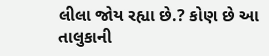લીલા જોય રહ્યા છે.? કોણ છે આ તાલુકાની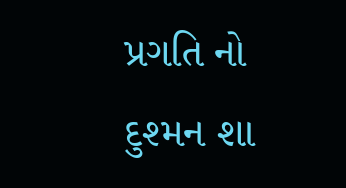પ્રગતિ નો દુશ્મન શા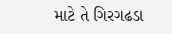માટે તે ગિરગઢડા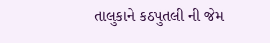તાલુકાને કઠપુતલી ની જેમ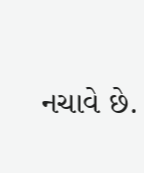નચાવે છે.